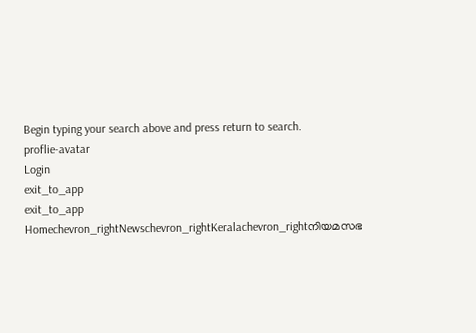Begin typing your search above and press return to search.
proflie-avatar
Login
exit_to_app
exit_to_app
Homechevron_rightNewschevron_rightKeralachevron_rightനിയമസഭ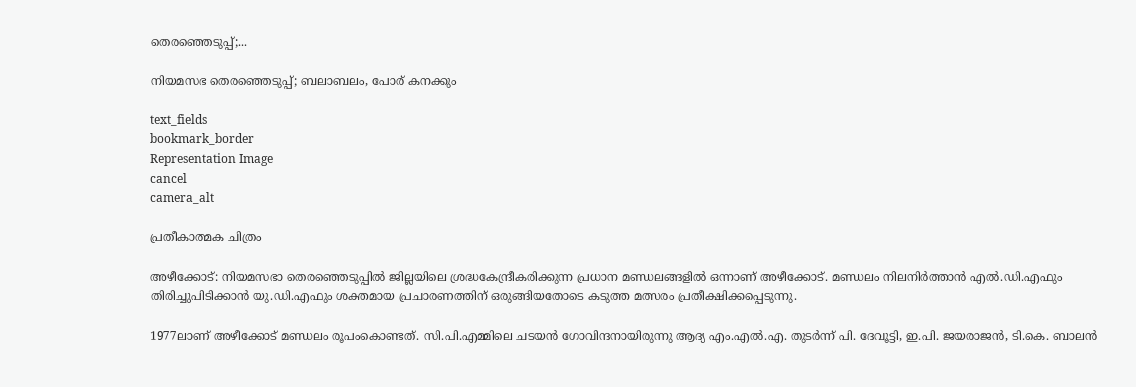തെരഞ്ഞെടുപ്പ്;...

നിയമസഭ തെരഞ്ഞെടുപ്പ്; ബലാബലം, പോര് കനക്കും

text_fields
bookmark_border
Representation Image
cancel
camera_alt

പ്രതീകാത്മക ചിത്രം

അഴീക്കോട്: നിയമസഭാ തെരഞ്ഞെടുപ്പിൽ ജില്ലയിലെ ശ്രദ്ധകേന്ദ്രീകരിക്കുന്ന പ്രധാന മണ്ഡലങ്ങളിൽ ഒന്നാണ് അഴീക്കോട്. മണ്ഡലം നിലനിർത്താൻ എൽ.ഡി.എഫും തിരിച്ചുപിടിക്കാൻ യു.ഡി.എഫും ശക്തമായ പ്രചാരണത്തിന് ഒരുങ്ങിയതോടെ കടുത്ത മത്സരം പ്രതീക്ഷിക്കപ്പെടുന്നു.

1977ലാണ് അഴീക്കോട് മണ്ഡലം രൂപംകൊണ്ടത്. സി.പി.എമ്മിലെ ചടയൻ ഗോവിന്ദനായിരുന്നു ആദ്യ എം.എൽ.എ. തുടർന്ന് പി. ദേവൂട്ടി, ഇ.പി. ജയരാജൻ, ടി.കെ. ബാലൻ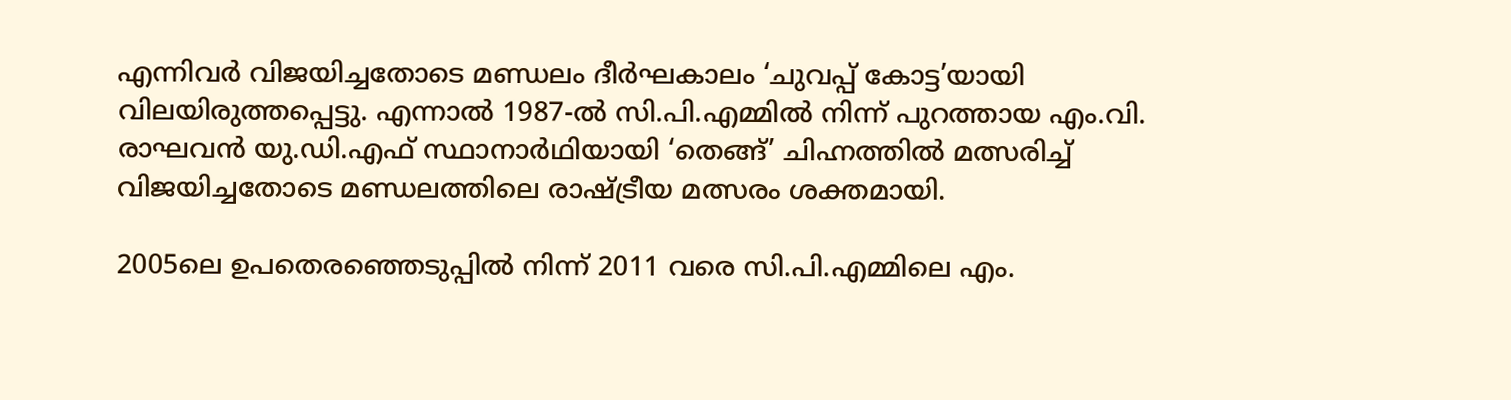എന്നിവർ വിജയിച്ചതോടെ മണ്ഡലം ദീർഘകാലം ‘ചുവപ്പ് കോട്ട’യായി വിലയിരുത്തപ്പെട്ടു. എന്നാൽ 1987-ൽ സി.പി.എമ്മിൽ നിന്ന് പുറത്തായ എം.വി. രാഘവൻ യു.ഡി.എഫ് സ്ഥാനാർഥിയായി ‘തെങ്ങ്’ ചിഹ്നത്തിൽ മത്സരിച്ച് വിജയിച്ചതോടെ മണ്ഡലത്തിലെ രാഷ്ട്രീയ മത്സരം ശക്തമായി.

2005ലെ ഉപതെരഞ്ഞെടുപ്പിൽ നിന്ന് 2011 വരെ സി.പി.എമ്മിലെ എം.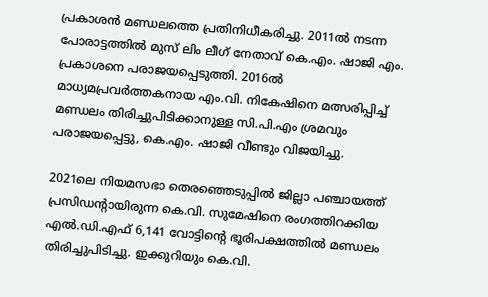പ്രകാശൻ മണ്ഡലത്തെ പ്രതിനിധീകരിച്ചു. 2011ൽ നടന്ന പോരാട്ടത്തിൽ മുസ് ലിം ലീഗ് നേതാവ് കെ.എം. ഷാജി എം. പ്രകാശനെ പരാജയപ്പെടുത്തി. 2016ൽ മാധ്യമപ്രവർത്തകനായ എം.വി. നികേഷിനെ മത്സരിപ്പിച്ച് മണ്ഡലം തിരിച്ചുപിടിക്കാനുള്ള സി.പി.എം ശ്രമവും പരാജയപ്പെട്ടു, കെ.എം. ഷാജി വീണ്ടും വിജയിച്ചു.

2021ലെ നിയമസഭാ തെരഞ്ഞെടുപ്പിൽ ജില്ലാ പഞ്ചായത്ത് പ്രസിഡന്റായിരുന്ന കെ.വി. സുമേഷിനെ രംഗത്തിറക്കിയ എൽ.ഡി.എഫ് 6,141 വോട്ടിന്റെ ഭൂരിപക്ഷത്തിൽ മണ്ഡലം തിരിച്ചുപിടിച്ചു. ഇക്കുറിയും കെ.വി.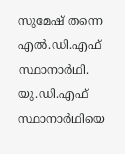സുമേഷ് തന്നെ എൽ.ഡി.എഫ് സ്ഥാനാർഥി. യു.ഡി.എഫ് സ്ഥാനാർഥിയെ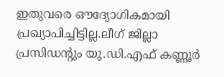ഇതുവരെ ഔദ്യോഗികമായി പ്രഖ്യാപിച്ചിട്ടില്ല.ലീഗ് ജില്ലാ പ്രസിഡന്റും യു.ഡി.എഫ് കണ്ണൂർ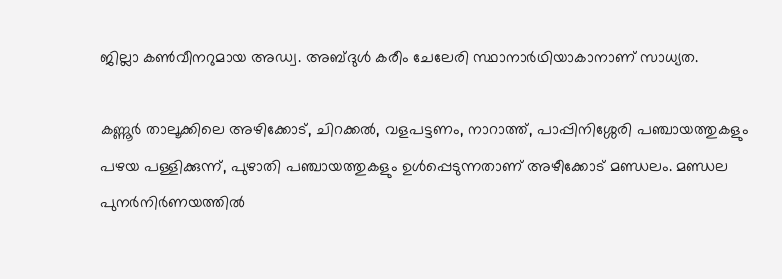ജില്ലാ കൺവീനറുമായ അഡ്വ. അബ്ദുൾ കരീം ചേലേരി സ്ഥാനാർഥിയാകാനാണ് സാധ്യത.

കണ്ണൂർ താലൂക്കിലെ അഴിക്കോട്, ചിറക്കൽ, വളപട്ടണം, നാറാത്ത്, പാപ്പിനിശ്ശേരി പഞ്ചായത്തുകളും പഴയ പള്ളിക്കുന്ന്, പുഴാതി പഞ്ചായത്തുകളും ഉൾപ്പെടുന്നതാണ് അഴീക്കോട് മണ്ഡലം. മണ്ഡല പുനർനിർണയത്തിൽ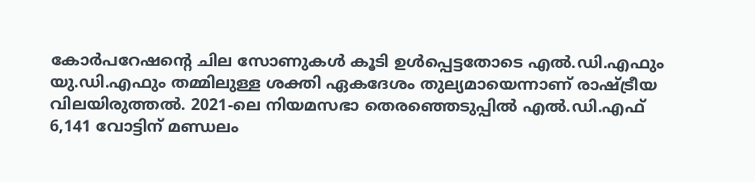കോർപറേഷന്റെ ചില സോണുകൾ കൂടി ഉൾപ്പെട്ടതോടെ എൽ.ഡി.എഫും യു.ഡി.എഫും തമ്മിലുള്ള ശക്തി ഏകദേശം തുല്യമായെന്നാണ് രാഷ്ട്രീയ വിലയിരുത്തൽ. 2021-ലെ നിയമസഭാ തെരഞ്ഞെടുപ്പിൽ എൽ.ഡി.എഫ് 6,141 വോട്ടിന് മണ്ഡലം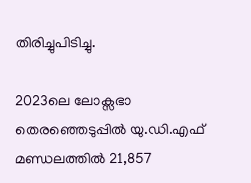തിരിച്ചുപിടിച്ചു.

2023ലെ ലോക്സഭാ തെരഞ്ഞെടുപ്പിൽ യു.ഡി.എഫ് മണ്ഡലത്തിൽ 21,857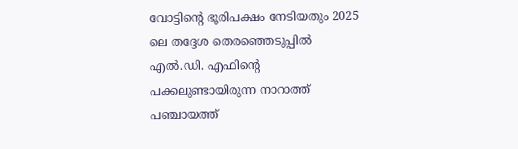വോട്ടിന്റെ ഭൂരിപക്ഷം നേടിയതും 2025 ലെ തദ്ദേശ തെരഞ്ഞെടുപ്പിൽ എൽ.ഡി. എഫിന്റെ പക്കലുണ്ടായിരുന്ന നാറാത്ത് പഞ്ചായത്ത്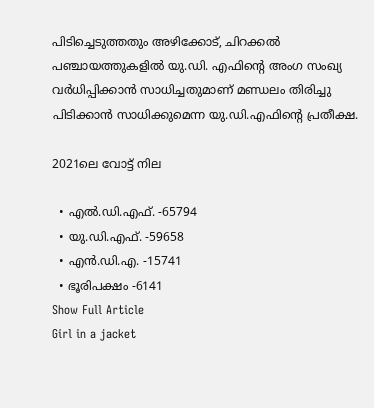പിടിച്ചെടുത്തതും അഴിക്കോട്, ചിറക്കൽ പഞ്ചായത്തുകളിൽ യു.ഡി. എഫിന്റെ അംഗ സംഖ്യ വർധിപ്പിക്കാൻ സാധിച്ചതുമാണ് മണ്ഡലം തിരിച്ചു പിടിക്കാൻ സാധിക്കുമെന്ന യു.ഡി.എഫിന്റെ പ്രതീക്ഷ.

2021ലെ വോട്ട് നില

  • എൽ.ഡി.എഫ്. -65794
  • യു.ഡി.എഫ്. -59658
  • എൻ.ഡി.എ. -15741
  • ഭൂരിപക്ഷം -6141
Show Full Article
Girl in a jacket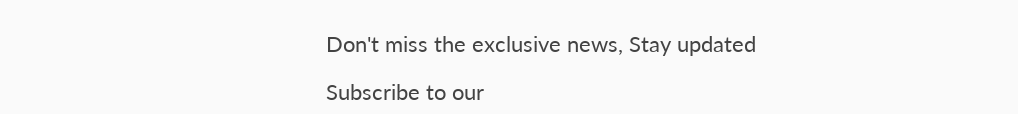Don't miss the exclusive news, Stay updated

Subscribe to our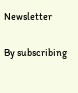Newsletter

By subscribing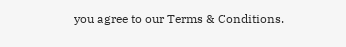you agree to our Terms & Conditions.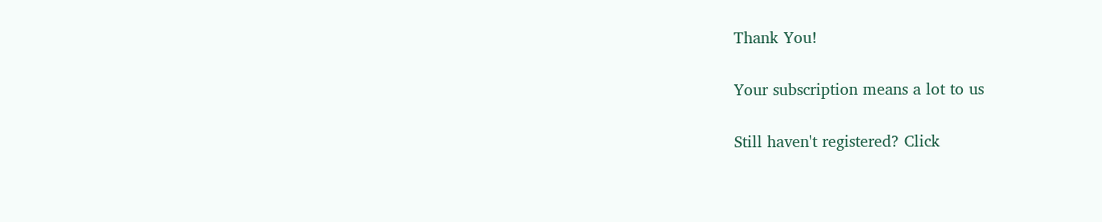Thank You!

Your subscription means a lot to us

Still haven't registered? Click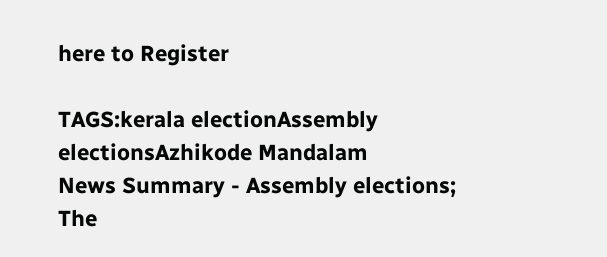here to Register

TAGS:kerala electionAssembly electionsAzhikode Mandalam
News Summary - Assembly elections; The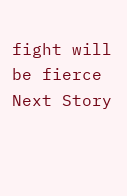fight will be fierce
Next Story